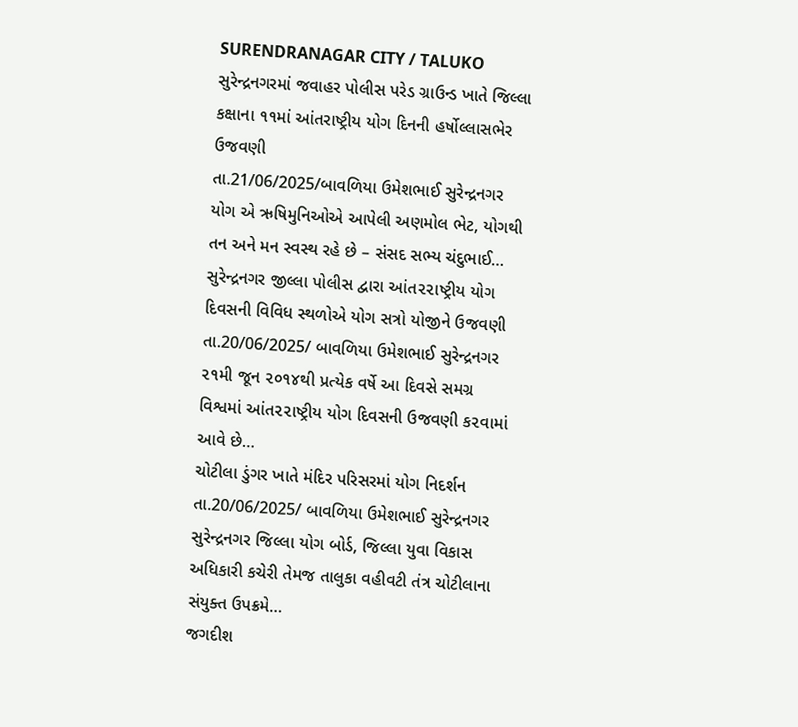SURENDRANAGAR CITY / TALUKO
સુરેન્દ્રનગરમાં જવાહર પોલીસ પરેડ ગ્રાઉન્ડ ખાતે જિલ્લા કક્ષાના ૧૧માં આંતરાષ્ટ્રીય યોગ દિનની હર્ષોલ્લાસભેર ઉજવણી
તા.21/06/2025/બાવળિયા ઉમેશભાઈ સુરેન્દ્રનગર યોગ એ ઋષિમુનિઓએ આપેલી અણમોલ ભેટ, યોગથી તન અને મન સ્વસ્થ રહે છે – સંસદ સભ્ય ચંદુભાઈ…
સુરેન્દ્રનગર જીલ્લા પોલીસ દ્વારા આંત૨૨ાષ્ટ્રીય યોગ દિવસની વિવિધ સ્થળોએ યોગ સત્રો યોજીને ઉજવણી
તા.20/06/2025/ બાવળિયા ઉમેશભાઈ સુરેન્દ્રનગર ૨૧મી જૂન ૨૦૧૪થી પ્રત્યેક વર્ષે આ દિવસે સમગ્ર વિશ્વમાં આંત૨૨ાષ્ટ્રીય યોગ દિવસની ઉજવણી ક૨વામાં આવે છે…
ચોટીલા ડુંગર ખાતે મંદિર પરિસરમાં યોગ નિદર્શન
તા.20/06/2025/ બાવળિયા ઉમેશભાઈ સુરેન્દ્રનગર સુરેન્દ્રનગર જિલ્લા યોગ બોર્ડ, જિલ્લા યુવા વિકાસ અધિકારી કચેરી તેમજ તાલુકા વહીવટી તંત્ર ચોટીલાના સંયુક્ત ઉપક્રમે…
જગદીશ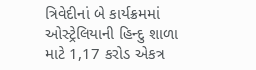ત્રિવેદીનાં બે કાર્યક્રમમાં ઓસ્ટ્રેલિયાની હિન્દુ શાળા માટે 1,17 કરોડ એકત્ર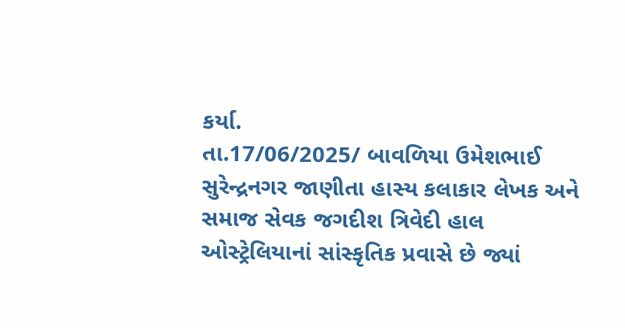કર્યા.
તા.17/06/2025/ બાવળિયા ઉમેશભાઈ સુરેન્દ્રનગર જાણીતા હાસ્ય કલાકાર લેખક અને સમાજ સેવક જગદીશ ત્રિવેદી હાલ ઓસ્ટ્રેલિયાનાં સાંસ્કૃતિક પ્રવાસે છે જ્યાં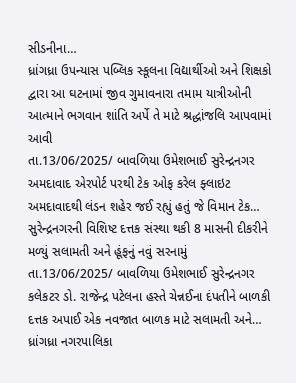સીડનીના…
ધ્રાંગધ્રા ઉપન્યાસ પબ્લિક સ્કૂલના વિદ્યાર્થીઓ અને શિક્ષકો દ્વારા આ ઘટનામાં જીવ ગુમાવનારા તમામ યાત્રીઓની આત્માને ભગવાન શાંતિ અર્પે તે માટે શ્રદ્ધાંજલિ આપવામાં આવી
તા.13/06/2025/ બાવળિયા ઉમેશભાઈ સુરેન્દ્રનગર અમદાવાદ એરપોર્ટ પરથી ટેક ઓફ કરેલ ફ્લાઇટ અમદાવાદથી લંડન શહેર જઈ રહ્યું હતું જે વિમાન ટેક…
સુરેન્દ્રનગરની વિશિષ્ટ દત્તક સંસ્થા થકી 8 માસની દીકરીને મળ્યું સલામતી અને હૂંફનું નવું સરનામું
તા.13/06/2025/ બાવળિયા ઉમેશભાઈ સુરેન્દ્રનગર કલેકટર ડો. રાજેન્દ્ર પટેલના હસ્તે ચેન્નઈના દંપતીને બાળકી દત્તક અપાઈ એક નવજાત બાળક માટે સલામતી અને…
ધ્રાંગધ્રા નગરપાલિકા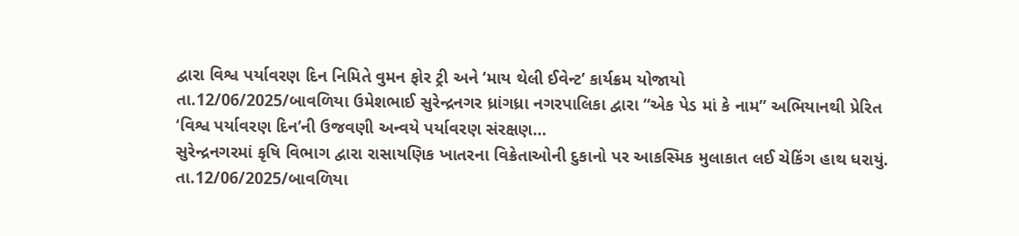દ્વારા વિશ્વ પર્યાવરણ દિન નિમિતે વુમન ફોર ટ્રી અને ‘માય થેલી ઈવેન્ટ’ કાર્યક્રમ યોજાયો
તા.12/06/2025/બાવળિયા ઉમેશભાઈ સુરેન્દ્રનગર ધ્રાંગધ્રા નગરપાલિકા દ્વારા “એક પેડ માં કે નામ” અભિયાનથી પ્રેરિત ‘વિશ્વ પર્યાવરણ દિન’ની ઉજવણી અન્વયે પર્યાવરણ સંરક્ષણ…
સુરેન્દ્રનગરમાં કૃષિ વિભાગ દ્વારા રાસાયણિક ખાતરના વિક્રેતાઓની દુકાનો પર આકસ્મિક મુલાકાત લઈ ચેકિંગ હાથ ધરાયું.
તા.12/06/2025/બાવળિયા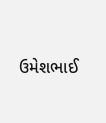ઉમેશભાઈ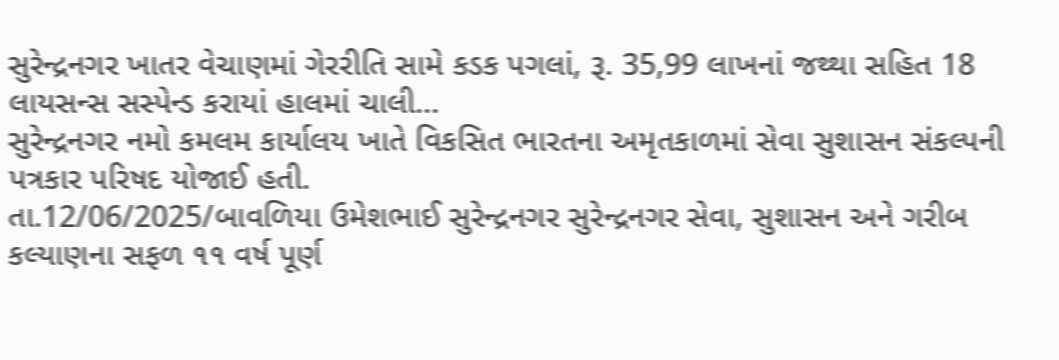સુરેન્દ્રનગર ખાતર વેચાણમાં ગેરરીતિ સામે કડક પગલાં, રૂ. 35,99 લાખનાં જથ્થા સહિત 18 લાયસન્સ સસ્પેન્ડ કરાયાં હાલમાં ચાલી…
સુરેન્દ્રનગર નમો કમલમ કાર્યાલય ખાતે વિકસિત ભારતના અમૃતકાળમાં સેવા સુશાસન સંકલ્પની પત્રકાર પરિષદ યોજાઈ હતી.
તા.12/06/2025/બાવળિયા ઉમેશભાઈ સુરેન્દ્રનગર સુરેન્દ્રનગર સેવા, સુશાસન અને ગરીબ કલ્યાણના સફળ ૧૧ વર્ષ પૂર્ણ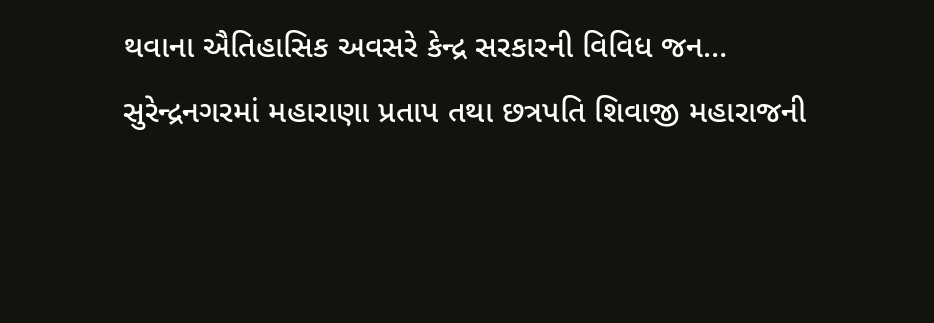થવાના ઐતિહાસિક અવસરે કેન્દ્ર સરકારની વિવિધ જન…
સુરેન્દ્રનગરમાં મહારાણા પ્રતાપ તથા છત્રપતિ શિવાજી મહારાજની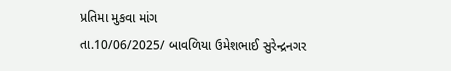પ્રતિમા મુકવા માંગ
તા.10/06/2025/ બાવળિયા ઉમેશભાઈ સુરેન્દ્રનગર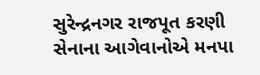સુરેન્દ્રનગર રાજપૂત કરણી સેનાના આગેવાનોએ મનપા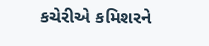કચેરીએ કમિશરને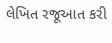લેખિત રજૂઆત કરી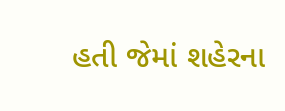હતી જેમાં શહેરના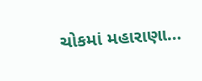ચોકમાં મહારાણા…